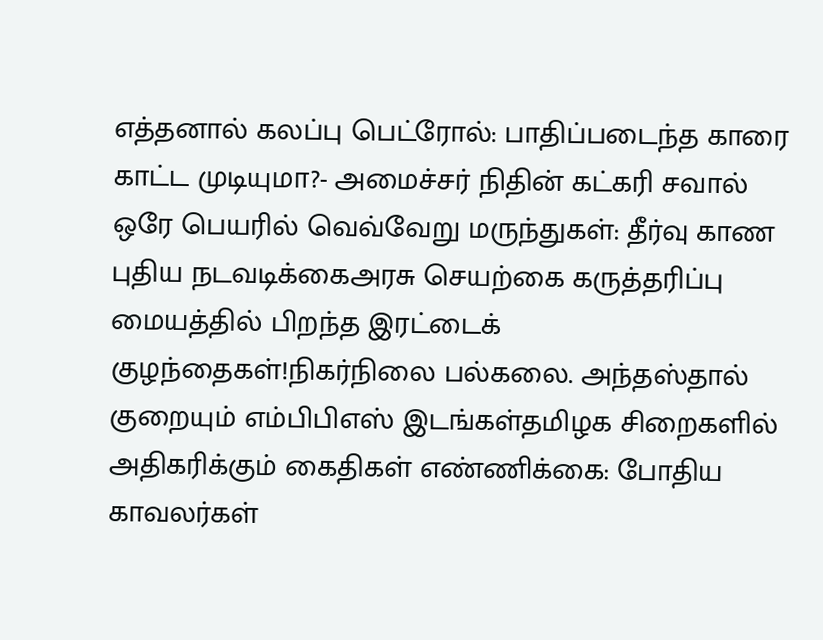எத்தனால் கலப்பு பெட்ரோல்: பாதிப்படைந்த காரை காட்ட முடியுமா?- அமைச்சர் நிதின் கட்கரி சவால் ஒரே பெயரில் வெவ்வேறு மருந்துகள்: தீர்வு காண புதிய நடவடிக்கைஅரசு செயற்கை கருத்தரிப்பு மையத்தில் பிறந்த இரட்டைக் குழந்தைகள்!நிகர்நிலை பல்கலை. அந்தஸ்தால் குறையும் எம்பிபிஎஸ் இடங்கள்தமிழக சிறைகளில் அதிகரிக்கும் கைதிகள் எண்ணிக்கை: போதிய காவலர்கள்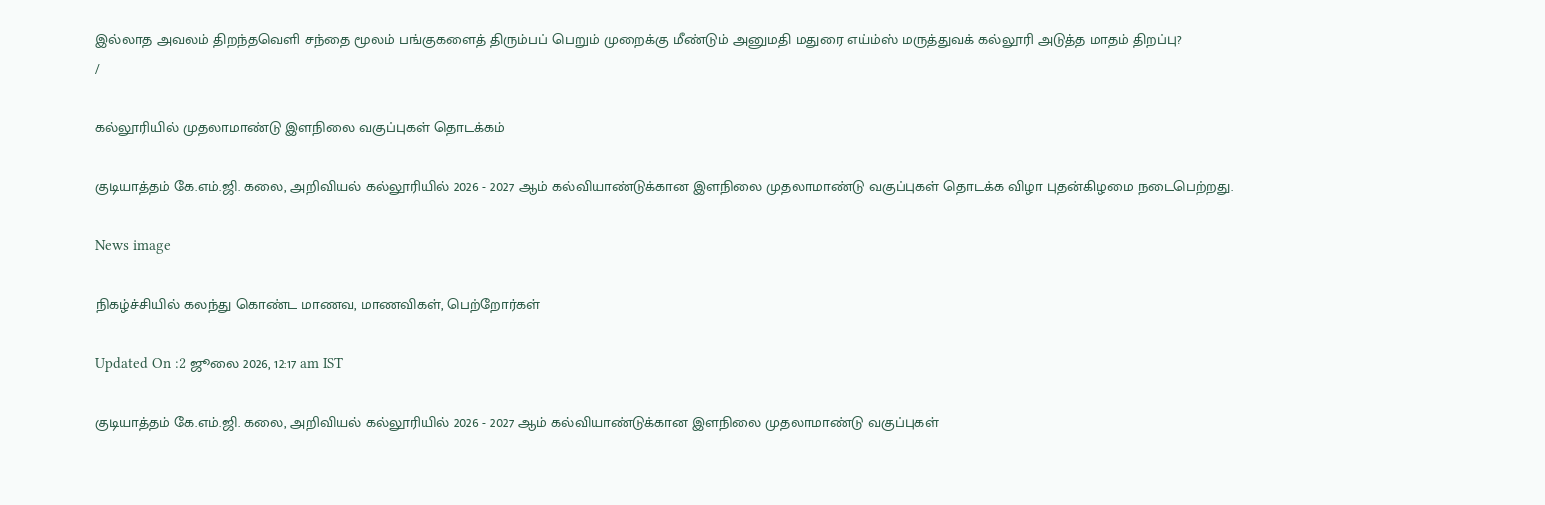இல்லாத அவலம் திறந்தவெளி சந்தை மூலம் பங்குகளைத் திரும்பப் பெறும் முறைக்கு மீண்டும் அனுமதி மதுரை எய்ம்ஸ் மருத்துவக் கல்லூரி அடுத்த மாதம் திறப்பு?
/

கல்லூரியில் முதலாமாண்டு இளநிலை வகுப்புகள் தொடக்கம்

குடியாத்தம் கே.எம்.ஜி. கலை, அறிவியல் கல்லூரியில் 2026 - 2027 ஆம் கல்வியாண்டுக்கான இளநிலை முதலாமாண்டு வகுப்புகள் தொடக்க விழா புதன்கிழமை நடைபெற்றது.

News image

நிகழ்ச்சியில் கலந்து கொண்ட மாணவ, மாணவிகள், பெற்றோர்கள்

Updated On :2 ஜூலை 2026, 12:17 am IST

குடியாத்தம் கே.எம்.ஜி. கலை, அறிவியல் கல்லூரியில் 2026 - 2027 ஆம் கல்வியாண்டுக்கான இளநிலை முதலாமாண்டு வகுப்புகள்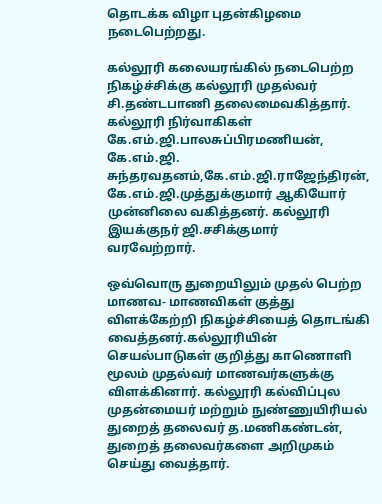தொடக்க விழா புதன்கிழமை நடைபெற்றது.

கல்லூரி கலையரங்கில் நடைபெற்ற நிகழ்ச்சிக்கு கல்லூரி முதல்வர் சி.தண்டபாணி தலைமைவகித்தார். கல்லூரி நிர்வாகிகள் கே.எம்.ஜி.பாலசுப்பிரமணியன், கே.எம்.ஜி. சுந்தரவதனம்,கே.எம்.ஜி.ராஜேந்திரன், கே.எம்.ஜி.முத்துக்குமார் ஆகியோர் முன்னிலை வகித்தனர். கல்லூரி இயக்குநர் ஜி.சசிக்குமார் வரவேற்றார்.

ஒவ்வொரு துறையிலும் முதல் பெற்ற மாணவ- மாணவிகள் குத்து விளக்கேற்றி நிகழ்ச்சியைத் தொடங்கி வைத்தனர்.கல்லூரியின் செயல்பாடுகள் குறித்து காணொளி மூலம் முதல்வர் மாணவர்களுக்கு விளக்கினார். கல்லூரி கல்விப்புல முதன்மையர் மற்றும் நுண்ணுயிரியல் துறைத் தலைவர் த.மணிகண்டன், துறைத் தலைவர்களை அறிமுகம் செய்து வைத்தார்.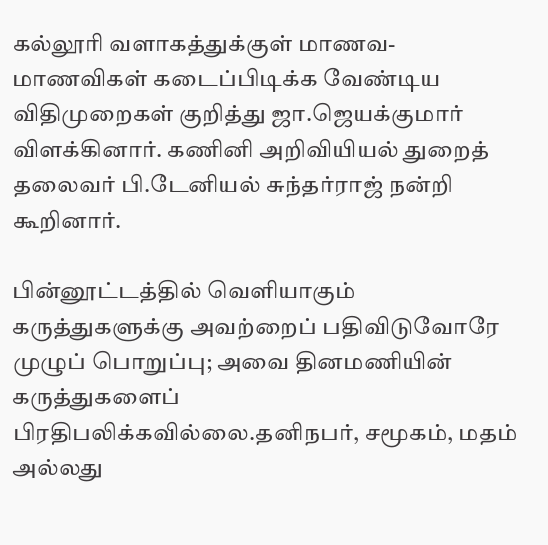கல்லூரி வளாகத்துக்குள் மாணவ-மாணவிகள் கடைப்பிடிக்க வேண்டிய விதிமுறைகள் குறித்து ஜா.ஜெயக்குமார் விளக்கினார். கணினி அறிவியியல் துறைத் தலைவர் பி.டேனியல் சுந்தர்ராஜ் நன்றி கூறினார்.

பின்னூட்டத்தில் வெளியாகும் கருத்துகளுக்கு அவற்றைப் பதிவிடுவோரே முழுப் பொறுப்பு; அவை தினமணியின் கருத்துகளைப் பிரதிபலிக்கவில்லை.தனிநபர், சமூகம், மதம் அல்லது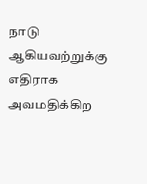நாடு ஆகியவற்றுக்கு எதிராக அவமதிக்கிற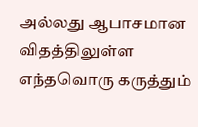அல்லது ஆபாசமான விதத்திலுள்ள எந்தவொரு கருத்தும்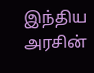இந்திய அரசின்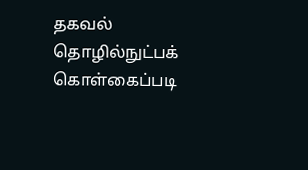தகவல் தொழில்நுட்பக் கொள்கைப்படி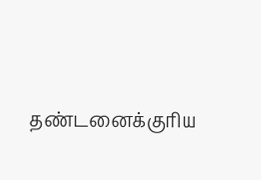தண்டனைக்குரிய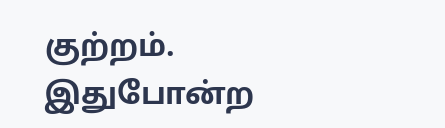குற்றம். இதுபோன்ற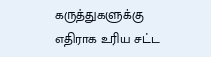கருத்துகளுக்கு எதிராக உரிய சட்ட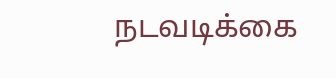நடவடிக்கை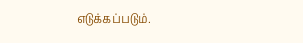எடுக்கப்படும்.